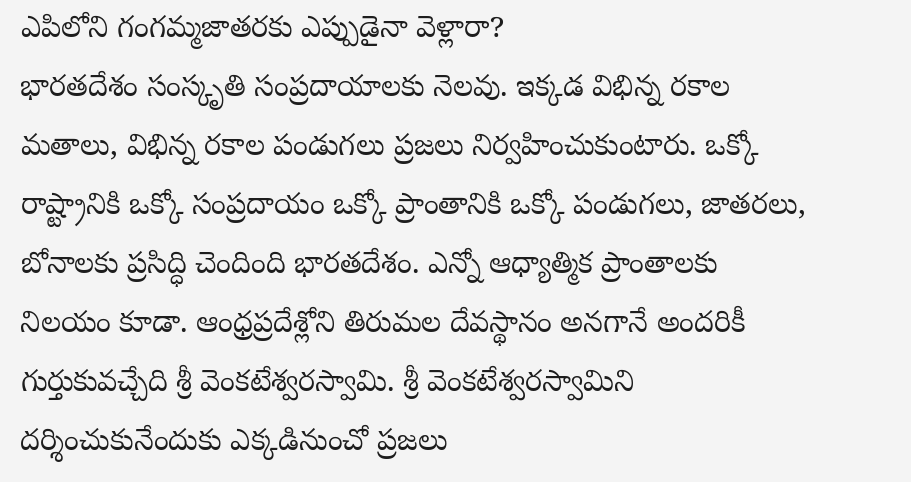ఎపిలోని గంగమ్మజాతరకు ఎప్పుడైనా వెళ్లారా?
భారతదేశం సంస్కృతి సంప్రదాయాలకు నెలవు. ఇక్కడ విభిన్న రకాల మతాలు, విభిన్న రకాల పండుగలు ప్రజలు నిర్వహించుకుంటారు. ఒక్కో రాష్ట్రానికి ఒక్కో సంప్రదాయం ఒక్కో ప్రాంతానికి ఒక్కో పండుగలు, జాతరలు, బోనాలకు ప్రసిద్ధి చెందింది భారతదేశం. ఎన్నో ఆధ్యాత్మిక ప్రాంతాలకు నిలయం కూడా. ఆంధ్రప్రదేశ్లోని తిరుమల దేవస్థానం అనగానే అందరికీ గుర్తుకువచ్చేది శ్రీ వెంకటేశ్వరస్వామి. శ్రీ వెంకటేశ్వరస్వామిని దర్శించుకునేందుకు ఎక్కడినుంచో ప్రజలు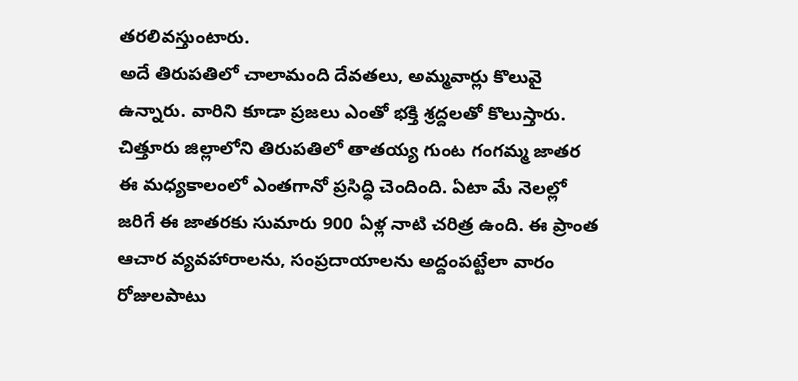తరలివస్తుంటారు.
అదే తిరుపతిలో చాలామంది దేవతలు, అమ్మవార్లు కొలువై ఉన్నారు. వారిని కూడా ప్రజలు ఎంతో భక్తి శ్రద్దలతో కొలుస్తారు. చిత్తూరు జిల్లాలోని తిరుపతిలో తాతయ్య గుంట గంగమ్మ జాతర ఈ మధ్యకాలంలో ఎంతగానో ప్రసిద్ధి చెందింది. ఏటా మే నెలల్లో జరిగే ఈ జాతరకు సుమారు 900 ఏళ్ల నాటి చరిత్ర ఉంది. ఈ ప్రాంత ఆచార వ్యవహారాలను, సంప్రదాయాలను అద్దంపట్టేలా వారం రోజులపాటు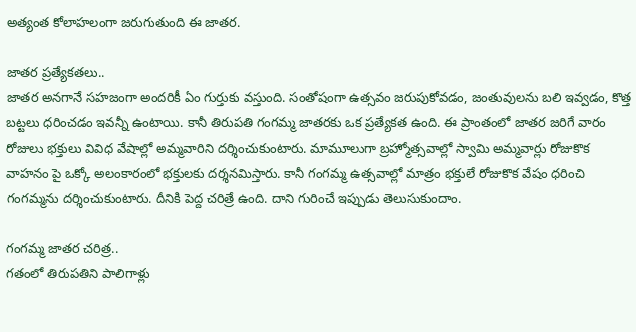అత్యంత కోలాహలంగా జరుగుతుంది ఈ జాతర.

జాతర ప్రత్యేకతలు..
జాతర అనగానే సహజంగా అందరికీ ఏం గుర్తుకు వస్తుంది. సంతోషంగా ఉత్సవం జరుపుకోవడం, జంతువులను బలి ఇవ్వడం, కొత్త బట్టలు ధరించడం ఇవన్నీ ఉంటాయి. కానీ తిరుపతి గంగమ్మ జాతరకు ఒక ప్రత్యేకత ఉంది. ఈ ప్రాంతంలో జాతర జరిగే వారం రోజులు భక్తులు వివిధ వేషాల్లో అమ్మవారిని దర్శించుకుంటారు. మామూలుగా బ్రహ్మోత్సవాల్లో స్వామి అమ్మవార్లు రోజుకొక వాహనం పై ఒక్కో అలంకారంలో భక్తులకు దర్శనమిస్తారు. కానీ గంగమ్మ ఉత్సవాల్లో మాత్రం భక్తులే రోజుకొక వేషం ధరించి గంగమ్మను దర్శించుకుంటారు. దీనికి పెద్ద చరిత్రే ఉంది. దాని గురించే ఇప్పుడు తెలుసుకుందాం.

గంగమ్మ జాతర చరిత్ర..
గతంలో తిరుపతిని పాలిగాళ్లు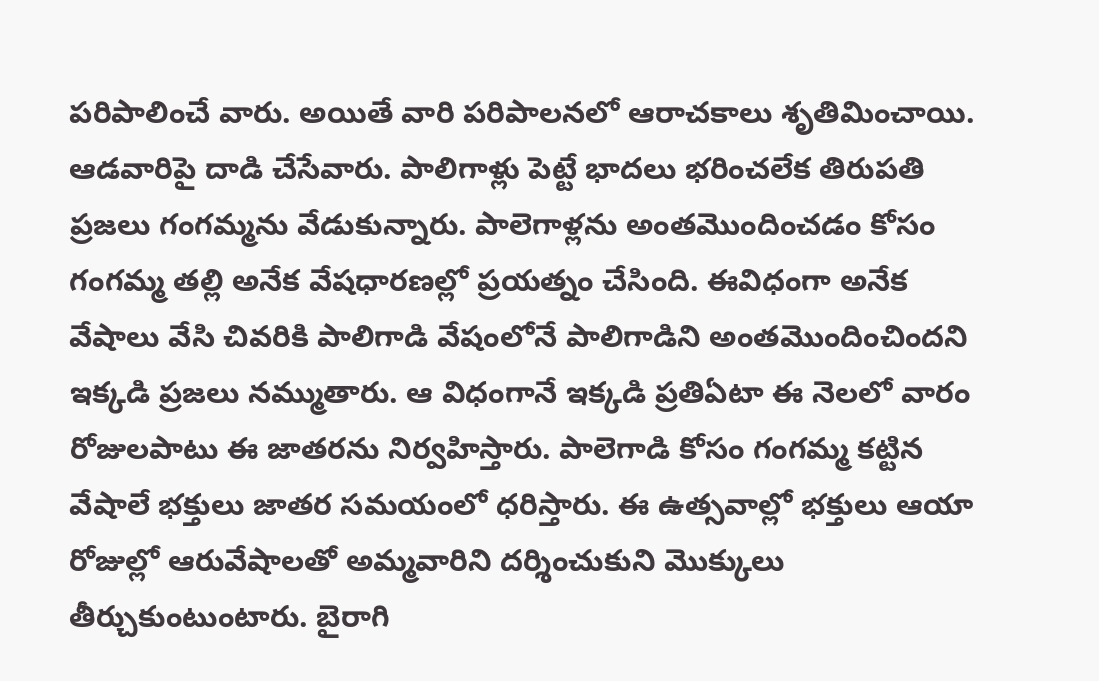పరిపాలించే వారు. అయితే వారి పరిపాలనలో ఆరాచకాలు శృతిమించాయి. ఆడవారిపై దాడి చేసేవారు. పాలిగాళ్లు పెట్టే భాదలు భరించలేక తిరుపతి ప్రజలు గంగమ్మను వేడుకున్నారు. పాలెగాళ్లను అంతమొందించడం కోసం గంగమ్మ తల్లి అనేక వేషధారణల్లో ప్రయత్నం చేసింది. ఈవిధంగా అనేక వేషాలు వేసి చివరికి పాలిగాడి వేషంలోనే పాలిగాడిని అంతమొందించిందని ఇక్కడి ప్రజలు నమ్ముతారు. ఆ విధంగానే ఇక్కడి ప్రతిఏటా ఈ నెలలో వారం రోజులపాటు ఈ జాతరను నిర్వహిస్తారు. పాలెగాడి కోసం గంగమ్మ కట్టిన వేషాలే భక్తులు జాతర సమయంలో ధరిస్తారు. ఈ ఉత్సవాల్లో భక్తులు ఆయా రోజుల్లో ఆరువేషాలతో అమ్మవారిని దర్శించుకుని మొక్కులు తీర్చుకుంటుంటారు. బైరాగి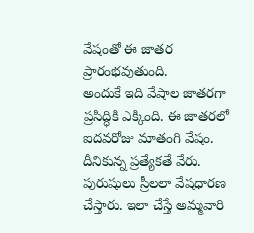వేషంతో ఈ జాతర ప్రారంభవుతుంది.
అందుకే ఇది వేషాల జాతరగా ప్రసిద్ధికి ఎక్కింది. ఈ జాతరలో ఐదవరోజు మాతంగి వేషం. దీనికున్న ప్రత్యేకతే వేరు. పురుషులు స్రీలలా వేషధారణ చేస్తారు. ఇలా చేస్తే అమ్మవారి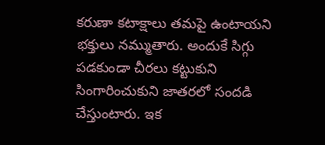కరుణా కటాక్షాలు తమపై ఉంటాయని భక్తులు నమ్ముతారు. అందుకే సిగ్గు పడకుండా చీరలు కట్టుకుని సింగారించుకుని జాతరలో సందడి చేస్తుంటారు. ఇక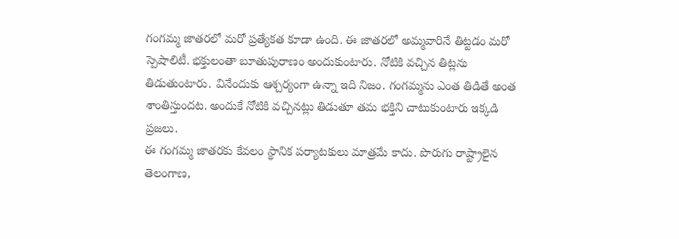గంగమ్మ జాతరలో మరో ప్రత్యేకత కూడా ఉంది. ఈ జాతరలో అమ్మవారినే తిట్టడం మరో స్పెషాలిటీ. భక్తులంతా బూతుపురాణం అందుకుంటారు. నోటికి వచ్చిన తిట్లను తిడుతుంటారు. వినేందుకు ఆశ్చర్యంగా ఉన్నా ఇది నిజం. గంగమ్మను ఎంత తిడితే అంత శాంతిస్తుందట. అందుకే నోటికి వచ్చినట్లు తిడుతూ తమ భక్తిని చాటుకుంటారు ఇక్కడి ప్రజలు.
ఈ గంగమ్మ జాతరకు కేవలం స్థానిక పర్యాటకులు మాత్రమే కాదు. పొరుగు రాష్ట్రాలైన తెలంగాణ,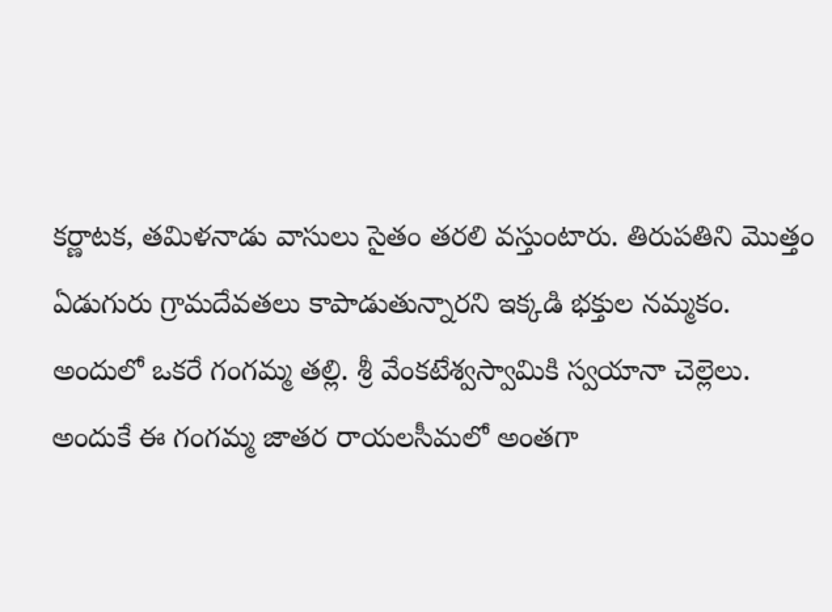కర్ణాటక, తమిళనాడు వాసులు సైతం తరలి వస్తుంటారు. తిరుపతిని మొత్తం ఏడుగురు గ్రామదేవతలు కాపాడుతున్నారని ఇక్కడి భక్తుల నమ్మకం. అందులో ఒకరే గంగమ్మ తల్లి. శ్రీ వేంకటేశ్వస్వామికి స్వయానా చెల్లెలు. అందుకే ఈ గంగమ్మ జాతర రాయలసీమలో అంతగా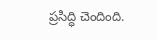ప్రసిద్ధి చెందింది.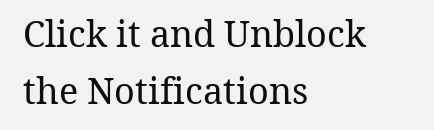Click it and Unblock the Notifications